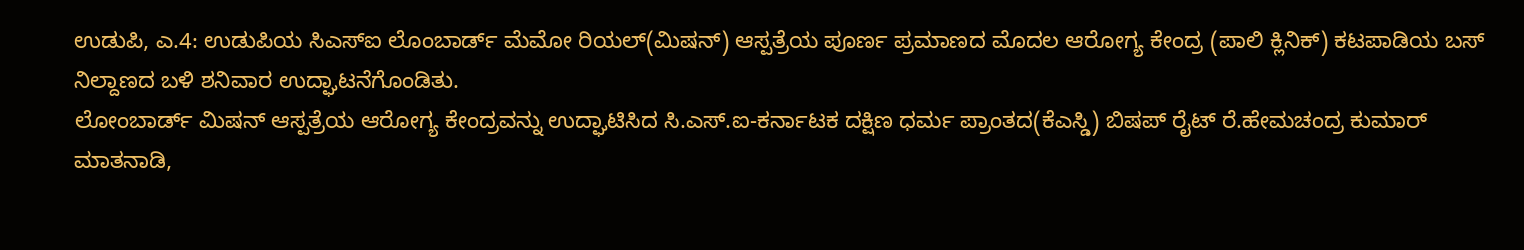ಉಡುಪಿ, ಎ.4: ಉಡುಪಿಯ ಸಿಎಸ್ಐ ಲೊಂಬಾರ್ಡ್ ಮೆಮೋ ರಿಯಲ್(ಮಿಷನ್) ಆಸ್ಪತ್ರೆಯ ಪೂರ್ಣ ಪ್ರಮಾಣದ ಮೊದಲ ಆರೋಗ್ಯ ಕೇಂದ್ರ (ಪಾಲಿ ಕ್ಲಿನಿಕ್) ಕಟಪಾಡಿಯ ಬಸ್ ನಿಲ್ದಾಣದ ಬಳಿ ಶನಿವಾರ ಉದ್ಘಾಟನೆಗೊಂಡಿತು.
ಲೋಂಬಾರ್ಡ್ ಮಿಷನ್ ಆಸ್ಪತ್ರೆಯ ಆರೋಗ್ಯ ಕೇಂದ್ರವನ್ನು ಉದ್ಘಾಟಿಸಿದ ಸಿ.ಎಸ್.ಐ-ಕರ್ನಾಟಕ ದಕ್ಷಿಣ ಧರ್ಮ ಪ್ರಾಂತದ(ಕೆಎಸ್ಡಿ) ಬಿಷಪ್ ರೈಟ್ ರೆ.ಹೇಮಚಂದ್ರ ಕುಮಾರ್ ಮಾತನಾಡಿ,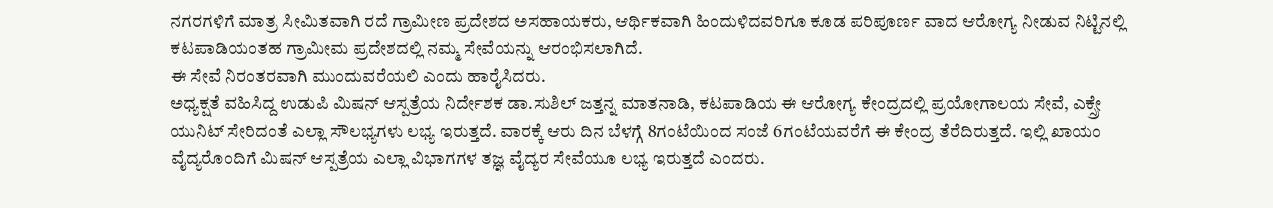ನಗರಗಳಿಗೆ ಮಾತ್ರ ಸೀಮಿತವಾಗಿ ರದೆ ಗ್ರಾಮೀಣ ಪ್ರದೇಶದ ಅಸಹಾಯಕರು, ಆರ್ಥಿಕವಾಗಿ ಹಿಂದುಳಿದವರಿಗೂ ಕೂಡ ಪರಿಪೂರ್ಣ ವಾದ ಆರೋಗ್ಯ ನೀಡುವ ನಿಟ್ಟಿನಲ್ಲಿ ಕಟಪಾಡಿಯಂತಹ ಗ್ರಾಮೀಮ ಪ್ರದೇಶದಲ್ಲಿ ನಮ್ಮ ಸೇವೆಯನ್ನು ಆರಂಭಿಸಲಾಗಿದೆ.
ಈ ಸೇವೆ ನಿರಂತರವಾಗಿ ಮುಂದುವರೆಯಲಿ ಎಂದು ಹಾರೈಸಿದರು.
ಅಧ್ಯಕ್ಷತೆ ವಹಿಸಿದ್ದ ಉಡುಪಿ ಮಿಷನ್ ಆಸ್ಪತ್ರೆಯ ನಿರ್ದೇಶಕ ಡಾ.ಸುಶಿಲ್ ಜತ್ತನ್ನ ಮಾತನಾಡಿ, ಕಟಪಾಡಿಯ ಈ ಆರೋಗ್ಯ ಕೇಂದ್ರದಲ್ಲಿ ಪ್ರಯೋಗಾಲಯ ಸೇವೆ, ಎಕ್ಸ್ರೇ ಯುನಿಟ್ ಸೇರಿದಂತೆ ಎಲ್ಲಾ ಸೌಲಭ್ಯಗಳು ಲಭ್ಯ ಇರುತ್ತದೆ. ವಾರಕ್ಕೆ ಆರು ದಿನ ಬೆಳಗ್ಗೆ 8ಗಂಟೆಯಿಂದ ಸಂಜೆ 6ಗಂಟೆಯವರೆಗೆ ಈ ಕೇಂದ್ರ ತೆರೆದಿರುತ್ತದೆ. ಇಲ್ಲಿ ಖಾಯಂ ವೈದ್ಯರೊಂದಿಗೆ ಮಿಷನ್ ಆಸ್ಪತ್ರೆಯ ಎಲ್ಲಾ ವಿಭಾಗಗಳ ತಜ್ಞ ವೈದ್ಯರ ಸೇವೆಯೂ ಲಭ್ಯ ಇರುತ್ತದೆ ಎಂದರು.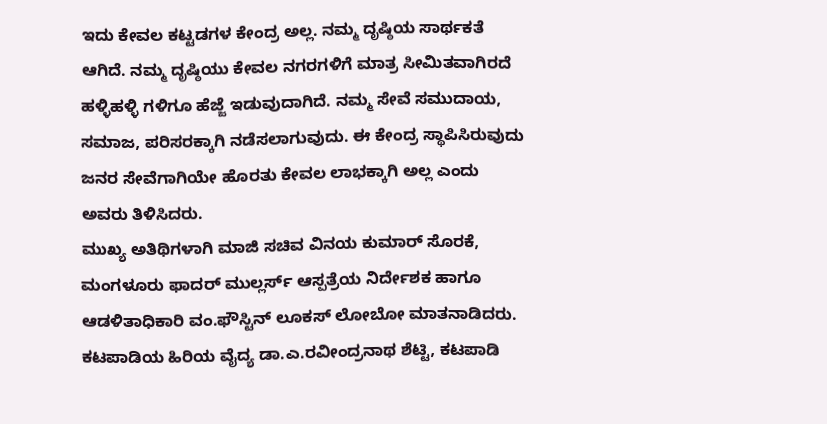ಇದು ಕೇವಲ ಕಟ್ಟಡಗಳ ಕೇಂದ್ರ ಅಲ್ಲ. ನಮ್ಮ ದೃಷ್ಠಿಯ ಸಾರ್ಥಕತೆ ಆಗಿದೆ. ನಮ್ಮ ದೃಷ್ಠಿಯು ಕೇವಲ ನಗರಗಳಿಗೆ ಮಾತ್ರ ಸೀಮಿತವಾಗಿರದೆ ಹಳ್ಳಿಹಳ್ಳಿ ಗಳಿಗೂ ಹೆಜ್ಜೆ ಇಡುವುದಾಗಿದೆ. ನಮ್ಮ ಸೇವೆ ಸಮುದಾಯ, ಸಮಾಜ, ಪರಿಸರಕ್ಕಾಗಿ ನಡೆಸಲಾಗುವುದು. ಈ ಕೇಂದ್ರ ಸ್ಥಾಪಿಸಿರುವುದು ಜನರ ಸೇವೆಗಾಗಿಯೇ ಹೊರತು ಕೇವಲ ಲಾಭಕ್ಕಾಗಿ ಅಲ್ಲ ಎಂದು ಅವರು ತಿಳಿಸಿದರು.
ಮುಖ್ಯ ಅತಿಥಿಗಳಾಗಿ ಮಾಜಿ ಸಚಿವ ವಿನಯ ಕುಮಾರ್ ಸೊರಕೆ, ಮಂಗಳೂರು ಫಾದರ್ ಮುಲ್ಲರ್ಸ್ ಆಸ್ಪತ್ರೆಯ ನಿರ್ದೇಶಕ ಹಾಗೂ ಆಡಳಿತಾಧಿಕಾರಿ ವಂ.ಫೌಸ್ಟಿನ್ ಲೂಕಸ್ ಲೋಬೋ ಮಾತನಾಡಿದರು.
ಕಟಪಾಡಿಯ ಹಿರಿಯ ವೈದ್ಯ ಡಾ.ಎ.ರವೀಂದ್ರನಾಥ ಶೆಟ್ಟಿ, ಕಟಪಾಡಿ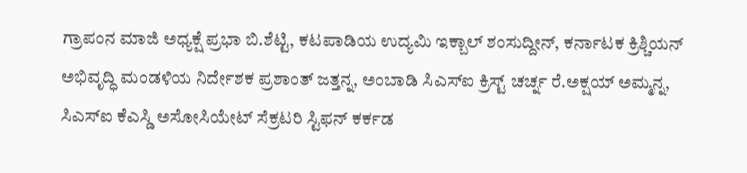ಗ್ರಾಪಂನ ಮಾಜಿ ಅಧ್ಯಕ್ಷೆ ಪ್ರಭಾ ಬಿ.ಶೆಟ್ಟಿ, ಕಟಪಾಡಿಯ ಉದ್ಯಮಿ ಇಕ್ಬಾಲ್ ಶಂಸುದ್ದೀನ್, ಕರ್ನಾಟಕ ಕ್ರಿಶ್ಚಿಯನ್ ಅಭಿವೃದ್ಧಿ ಮಂಡಳಿಯ ನಿರ್ದೇಶಕ ಪ್ರಶಾಂತ್ ಜತ್ತನ್ನ, ಅಂಬಾಡಿ ಸಿಎಸ್ಐ ಕ್ರಿಸ್ಟ್ ಚರ್ಚ್ನ ರೆ.ಅಕ್ಷಯ್ ಅಮ್ಮನ್ನ, ಸಿಎಸ್ಐ ಕೆಎಸ್ಡಿ ಅಸೋಸಿಯೇಟ್ ಸೆಕ್ರಟರಿ ಸ್ಟಿಫನ್ ಕರ್ಕಡ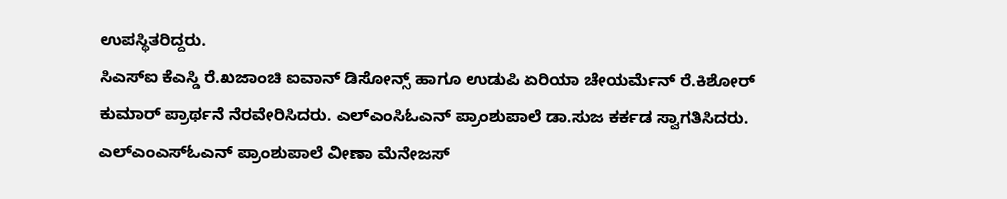ಉಪಸ್ಥಿತರಿದ್ದರು.
ಸಿಎಸ್ಐ ಕೆಎಸ್ಡಿ ರೆ.ಖಜಾಂಚಿ ಐವಾನ್ ಡಿಸೋನ್ಸ್ ಹಾಗೂ ಉಡುಪಿ ಏರಿಯಾ ಚೇಯರ್ಮೆನ್ ರೆ.ಕಿಶೋರ್ ಕುಮಾರ್ ಪ್ರಾರ್ಥನೆ ನೆರವೇರಿಸಿದರು. ಎಲ್ಎಂಸಿಓಎನ್ ಪ್ರಾಂಶುಪಾಲೆ ಡಾ.ಸುಜ ಕರ್ಕಡ ಸ್ವಾಗತಿಸಿದರು. ಎಲ್ಎಂಎಸ್ಓಎನ್ ಪ್ರಾಂಶುಪಾಲೆ ವೀಣಾ ಮೆನೇಜಸ್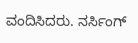ವಂದಿಸಿದರು. ನರ್ಸಿಂಗ್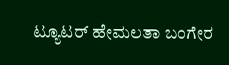ಟ್ಯೂಟರ್ ಹೇಮಲತಾ ಬಂಗೇರ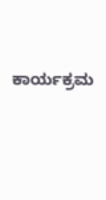ಕಾರ್ಯಕ್ರಮ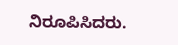ನಿರೂಪಿಸಿದರು.